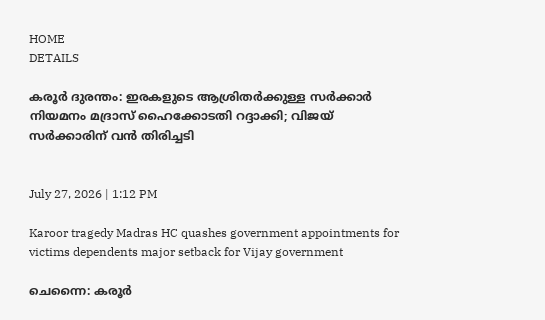HOME
DETAILS

കരൂർ ദുരന്തം: ഇരകളുടെ ആശ്രിതർക്കുള്ള സർക്കാർ നിയമനം മദ്രാസ് ഹൈക്കോടതി റദ്ദാക്കി; വിജയ് സർക്കാരിന് വൻ തിരിച്ചടി


July 27, 2026 | 1:12 PM

Karoor tragedy Madras HC quashes government appointments for victims dependents major setback for Vijay government

ചെന്നൈ: കരൂർ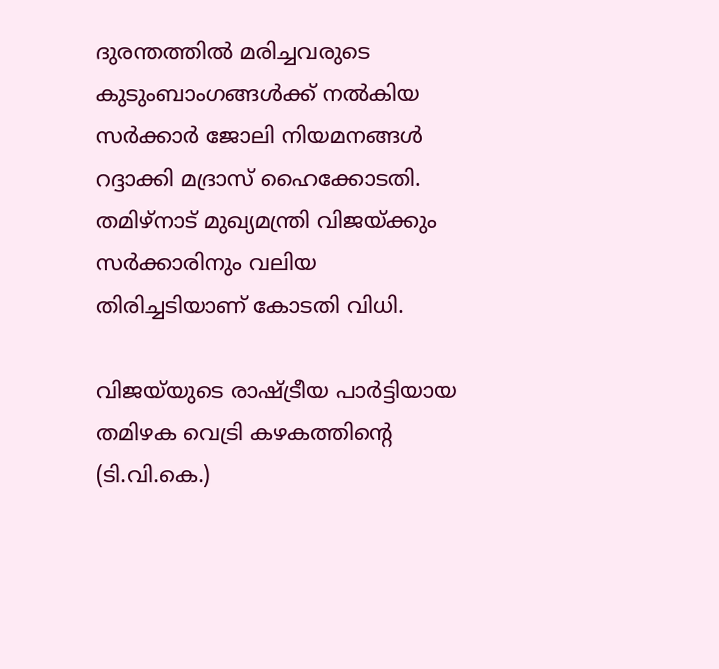ദുരന്തത്തിൽ മരിച്ചവരുടെ കുടുംബാംഗങ്ങൾക്ക് നൽകിയ സർക്കാർ ജോലി നിയമനങ്ങൾ റദ്ദാക്കി മദ്രാസ് ഹൈക്കോടതി. തമിഴ്‌നാട് മുഖ്യമന്ത്രി വിജയ്ക്കും സർക്കാരിനും വലിയ തിരിച്ചടിയാണ് കോടതി വിധി.

വിജയ്‌യുടെ രാഷ്ട്രീയ പാർട്ടിയായ തമിഴക വെട്രി കഴകത്തിന്റെ (ടി.വി.കെ.)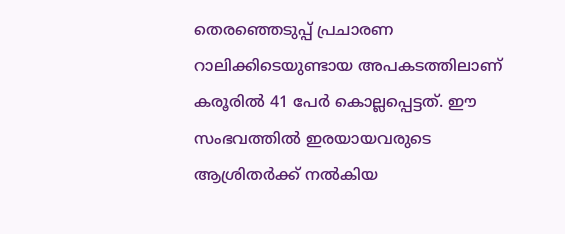തെരഞ്ഞെടുപ്പ് പ്രചാരണ റാലിക്കിടെയുണ്ടായ അപകടത്തിലാണ് കരൂരിൽ 41 പേർ കൊല്ലപ്പെട്ടത്. ഈ സംഭവത്തിൽ ഇരയായവരുടെ ആശ്രിതർക്ക് നൽകിയ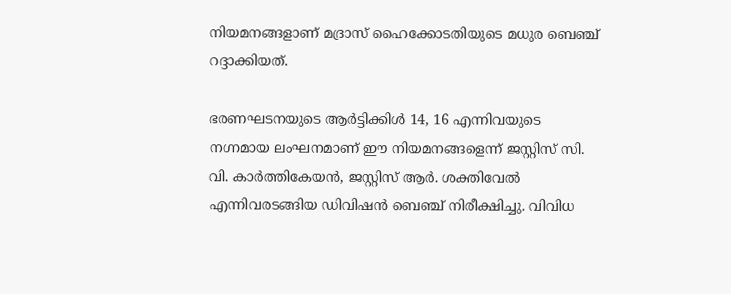നിയമനങ്ങളാണ് മദ്രാസ് ഹൈക്കോടതിയുടെ മധുര ബെഞ്ച് റദ്ദാക്കിയത്.

ഭരണഘടനയുടെ ആർട്ടിക്കിൾ 14, 16 എന്നിവയുടെ നഗ്നമായ ലംഘനമാണ് ഈ നിയമനങ്ങളെന്ന് ജസ്റ്റിസ് സി. വി. കാർത്തികേയൻ, ജസ്റ്റിസ് ആർ. ശക്തിവേൽ എന്നിവരടങ്ങിയ ഡിവിഷൻ ബെഞ്ച് നിരീക്ഷിച്ചു. വിവിധ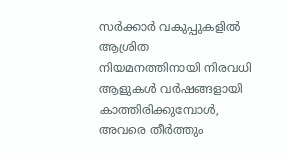സർക്കാർ വകുപ്പുകളിൽ ആശ്രിത നിയമനത്തിനായി നിരവധി ആളുകൾ വർഷങ്ങളായി കാത്തിരിക്കുമ്പോൾ, അവരെ തീർത്തും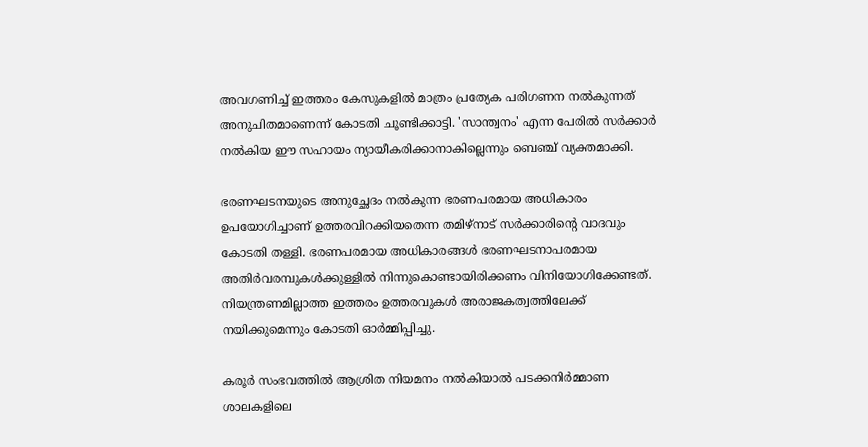അവഗണിച്ച് ഇത്തരം കേസുകളിൽ മാത്രം പ്രത്യേക പരിഗണന നൽകുന്നത് അനുചിതമാണെന്ന് കോടതി ചൂണ്ടിക്കാട്ടി. 'സാന്ത്വനം' എന്ന പേരിൽ സർക്കാർ നൽകിയ ഈ സഹായം ന്യായീകരിക്കാനാകില്ലെന്നും ബെഞ്ച് വ്യക്തമാക്കി.

ഭരണഘടനയുടെ അനുച്ഛേദം നൽകുന്ന ഭരണപരമായ അധികാരം ഉപയോഗിച്ചാണ് ഉത്തരവിറക്കിയതെന്ന തമിഴ്‌നാട് സർക്കാരിന്റെ വാദവും കോടതി തള്ളി. ഭരണപരമായ അധികാരങ്ങൾ ഭരണഘടനാപരമായ അതിർവരമ്പുകൾക്കുള്ളിൽ നിന്നുകൊണ്ടായിരിക്കണം വിനിയോഗിക്കേണ്ടത്. നിയന്ത്രണമില്ലാത്ത ഇത്തരം ഉത്തരവുകൾ അരാജകത്വത്തിലേക്ക് നയിക്കുമെന്നും കോടതി ഓർമ്മിപ്പിച്ചു.

കരൂർ സംഭവത്തിൽ ആശ്രിത നിയമനം നൽകിയാൽ പടക്കനിർമ്മാണ ശാലകളിലെ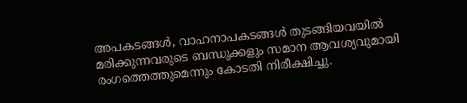അപകടങ്ങൾ, വാഹനാപകടങ്ങൾ തുടങ്ങിയവയിൽ മരിക്കുന്നവരുടെ ബന്ധുക്കളും സമാന ആവശ്യവുമായി രംഗത്തെത്തുമെന്നും കോടതി നിരീക്ഷിച്ചു.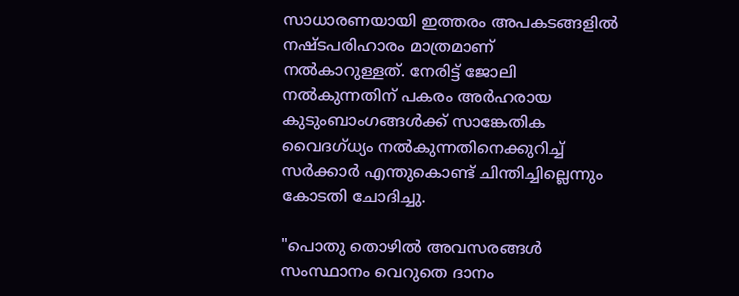സാധാരണയായി ഇത്തരം അപകടങ്ങളിൽ നഷ്ടപരിഹാരം മാത്രമാണ് നൽകാറുള്ളത്. നേരിട്ട് ജോലി നൽകുന്നതിന് പകരം അർഹരായ കുടുംബാംഗങ്ങൾക്ക് സാങ്കേതിക വൈദഗ്ധ്യം നൽകുന്നതിനെക്കുറിച്ച് സർക്കാർ എന്തുകൊണ്ട് ചിന്തിച്ചില്ലെന്നും കോടതി ചോദിച്ചു.

"പൊതു തൊഴിൽ അവസരങ്ങൾ സംസ്ഥാനം വെറുതെ ദാനം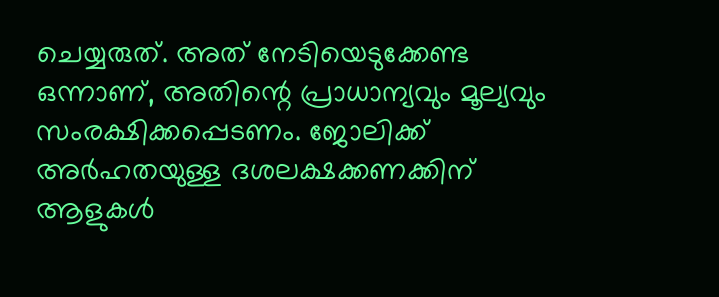ചെയ്യരുത്. അത് നേടിയെടുക്കേണ്ട ഒന്നാണ്, അതിന്റെ പ്രാധാന്യവും മൂല്യവും സംരക്ഷിക്കപ്പെടണം. ജോലിക്ക് അർഹതയുള്ള ദശലക്ഷക്കണക്കിന് ആളുകൾ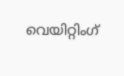വെയിറ്റിംഗ്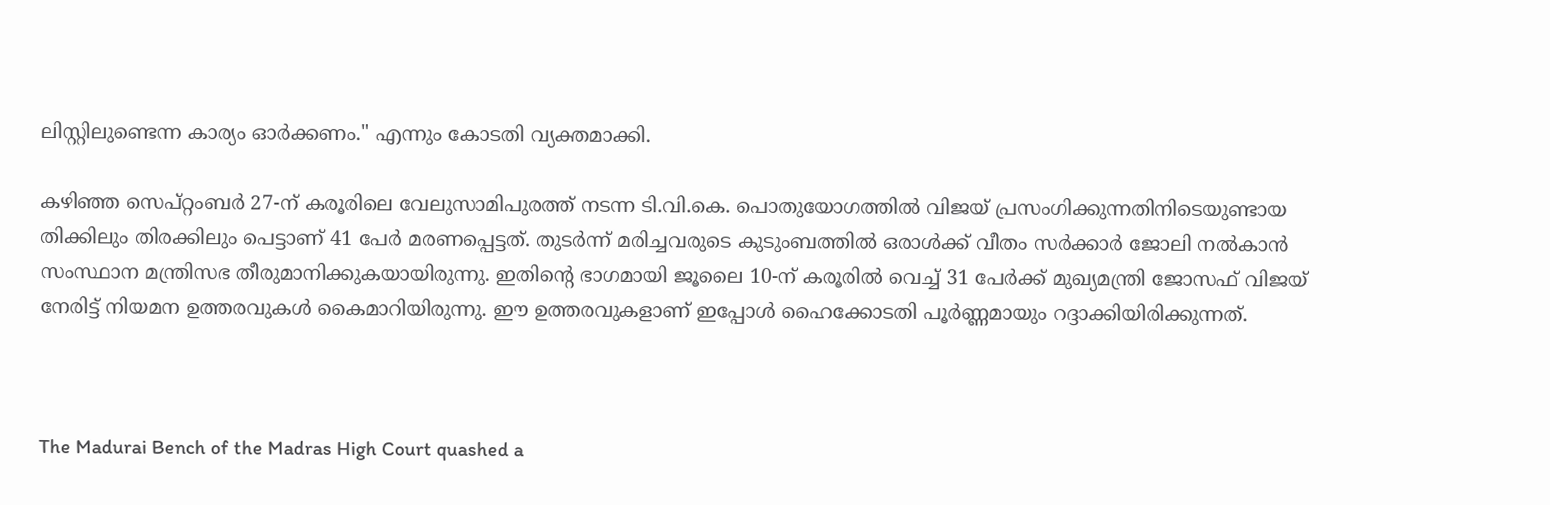ലിസ്റ്റിലുണ്ടെന്ന കാര്യം ഓർക്കണം." എന്നും കോടതി വ്യക്തമാക്കി.

കഴിഞ്ഞ സെപ്റ്റംബർ 27-ന് കരൂരിലെ വേലുസാമിപുരത്ത് നടന്ന ടി.വി.കെ. പൊതുയോഗത്തിൽ വിജയ് പ്രസംഗിക്കുന്നതിനിടെയുണ്ടായ തിക്കിലും തിരക്കിലും പെട്ടാണ് 41 പേർ മരണപ്പെട്ടത്. തുടർന്ന് മരിച്ചവരുടെ കുടുംബത്തിൽ ഒരാൾക്ക് വീതം സർക്കാർ ജോലി നൽകാൻ സംസ്ഥാന മന്ത്രിസഭ തീരുമാനിക്കുകയായിരുന്നു. ഇതിന്റെ ഭാഗമായി ജൂലൈ 10-ന് കരൂരിൽ വെച്ച് 31 പേർക്ക് മുഖ്യമന്ത്രി ജോസഫ് വിജയ് നേരിട്ട് നിയമന ഉത്തരവുകൾ കൈമാറിയിരുന്നു. ഈ ഉത്തരവുകളാണ് ഇപ്പോൾ ഹൈക്കോടതി പൂർണ്ണമായും റദ്ദാക്കിയിരിക്കുന്നത്.



The Madurai Bench of the Madras High Court quashed a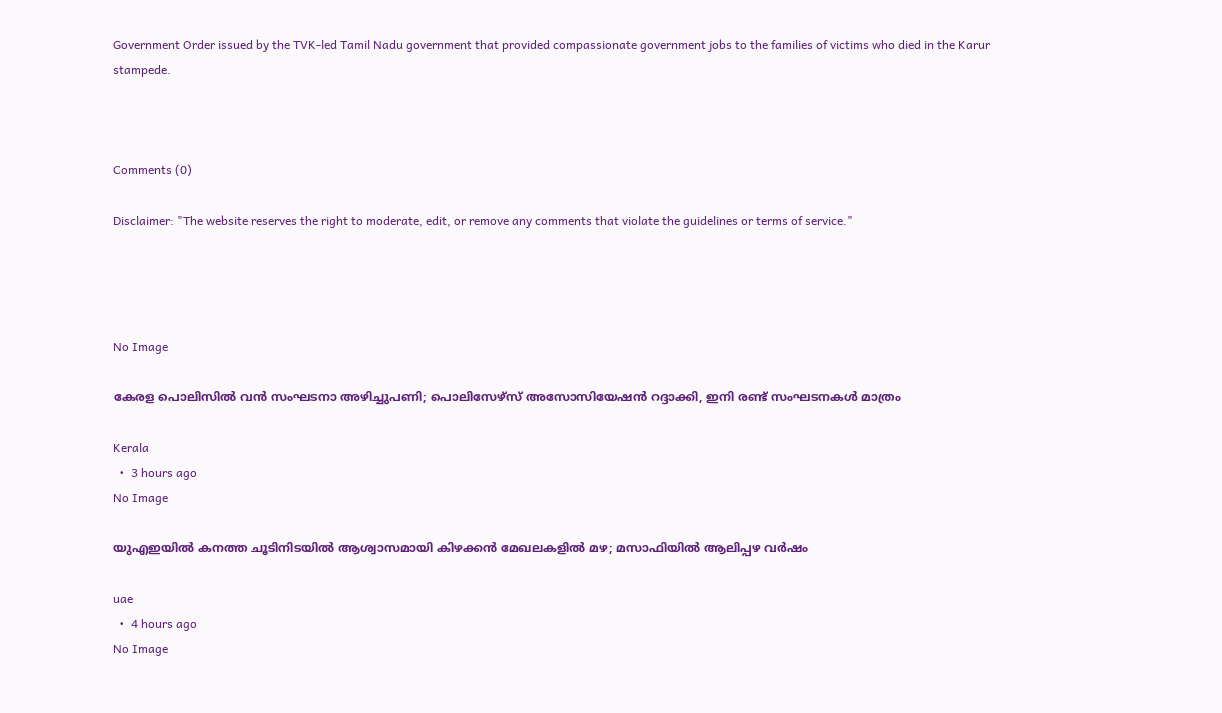Government Order issued by the TVK-led Tamil Nadu government that provided compassionate government jobs to the families of victims who died in the Karur stampede.



Comments (0)

Disclaimer: "The website reserves the right to moderate, edit, or remove any comments that violate the guidelines or terms of service."




No Image

കേരള പൊലിസിൽ വൻ സംഘടനാ അഴിച്ചുപണി; പൊലിസേഴ്‌സ് അസോസിയേഷൻ റദ്ദാക്കി, ഇനി രണ്ട് സംഘടനകൾ മാത്രം

Kerala
  •  3 hours ago
No Image

യുഎഇയിൽ കനത്ത ചൂടിനിടയിൽ ആശ്വാസമായി കിഴക്കൻ മേഖലകളിൽ മഴ; മസാഫിയിൽ ആലിപ്പഴ വർഷം

uae
  •  4 hours ago
No Image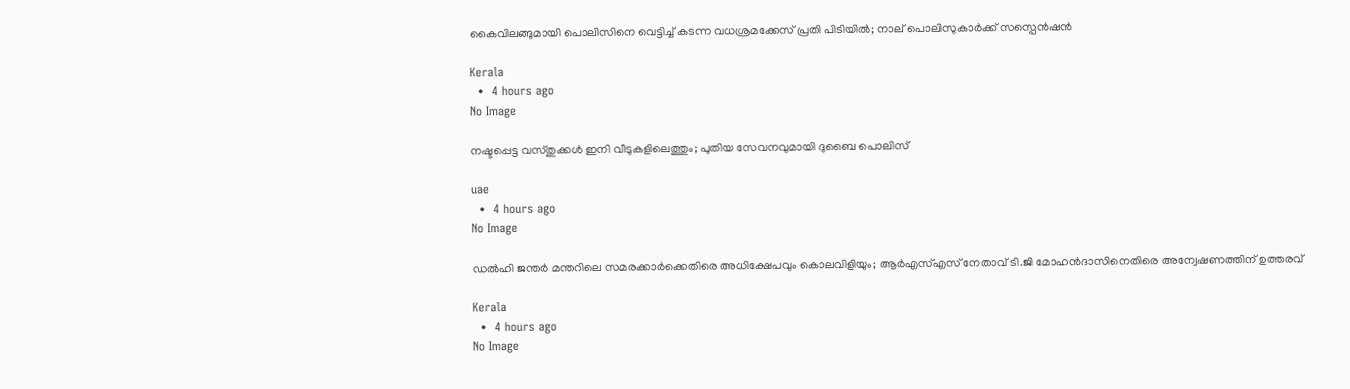കൈവിലങ്ങുമായി പൊലിസിനെ വെട്ടിച്ച് കടന്ന വധശ്രമക്കേസ് പ്രതി പിടിയിൽ; നാല് പൊലിസുകാർക്ക് സസ്പെൻഷൻ

Kerala
  •  4 hours ago
No Image

നഷ്ടപ്പെട്ട വസ്തുക്കൾ ഇനി വീടുകളിലെത്തും; പുതിയ സേവനവുമായി ദുബൈ പൊലിസ്

uae
  •  4 hours ago
No Image

ഡൽഹി ജന്തർ മന്തറിലെ സമരക്കാർക്കെതിരെ അധിക്ഷേപവും കൊലവിളിയും; ആർഎസ്എസ് നേതാവ് ടി.ജി മോഹൻദാസിനെതിരെ അന്വേഷണത്തിന് ഉത്തരവ്

Kerala
  •  4 hours ago
No Image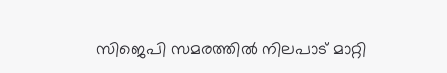സിജെപി സമരത്തില്‍ നിലപാട് മാറ്റി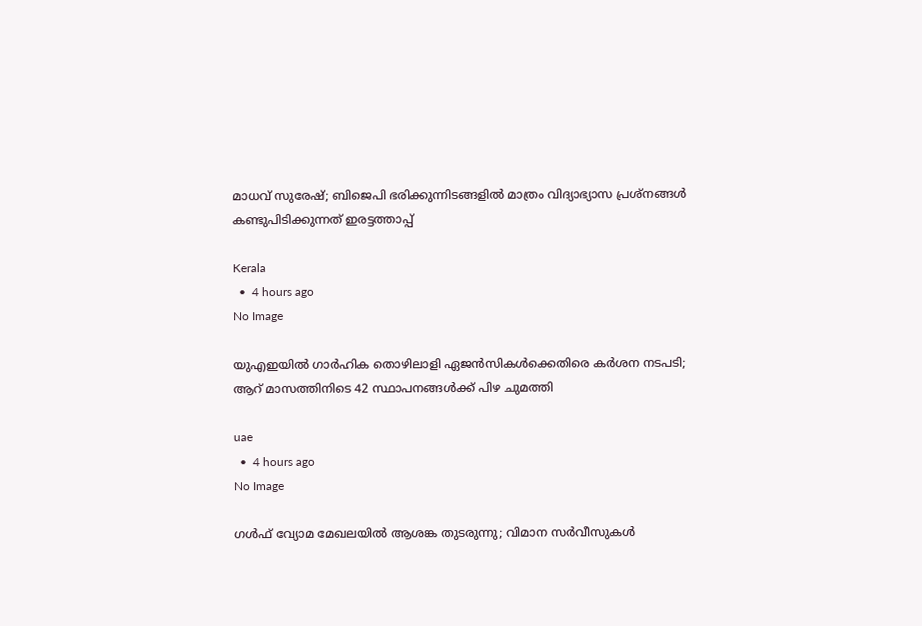മാധവ് സുരേഷ്; ബിജെപി ഭരിക്കുന്നിടങ്ങളില്‍ മാത്രം വിദ്യാഭ്യാസ പ്രശ്‌നങ്ങള്‍ കണ്ടുപിടിക്കുന്നത് ഇരട്ടത്താപ്പ്

Kerala
  •  4 hours ago
No Image

യുഎഇയിൽ ഗാർഹിക തൊഴിലാളി ഏജൻസികൾക്കെതിരെ കർശന നടപടി; ആറ് മാസത്തിനിടെ 42 സ്ഥാപനങ്ങൾക്ക് പിഴ ചുമത്തി

uae
  •  4 hours ago
No Image

ഗൾഫ് വ്യോമ മേഖലയിൽ ആശങ്ക തുടരുന്നു; വിമാന സർവീസുകൾ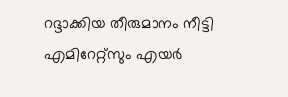റദ്ദാക്കിയ തീരുമാനം നീട്ടി എമിറേറ്റ്‌സും എയർ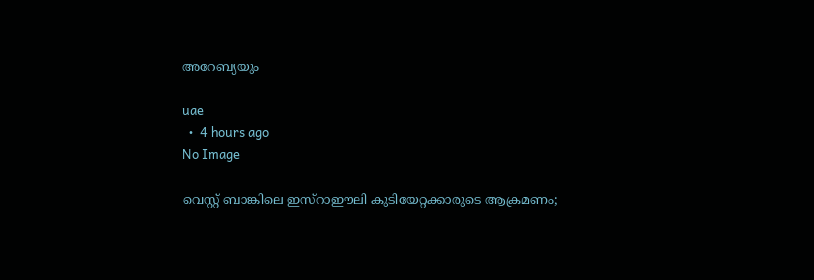അറേബ്യയും

uae
  •  4 hours ago
No Image

വെസ്റ്റ് ബാങ്കിലെ ഇസ്റാഈലി കുടിയേറ്റക്കാരുടെ ആക്രമണം;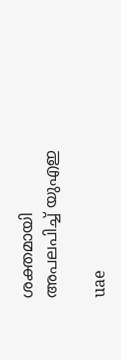ശക്തമായി അപലപിച്ച് യുഎഇ

uae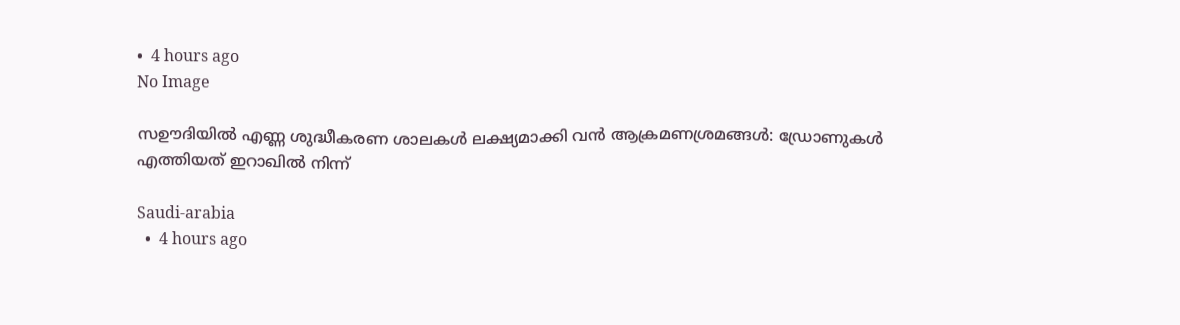•  4 hours ago
No Image

സഊദിയിൽ എണ്ണ ശുദ്ധീകരണ ശാലകൾ ലക്ഷ്യമാക്കി വൻ ആക്രമണശ്രമങ്ങൾ: ഡ്രോണുകൾ എത്തിയത് ഇറാഖിൽ നിന്ന്

Saudi-arabia
  •  4 hours ago